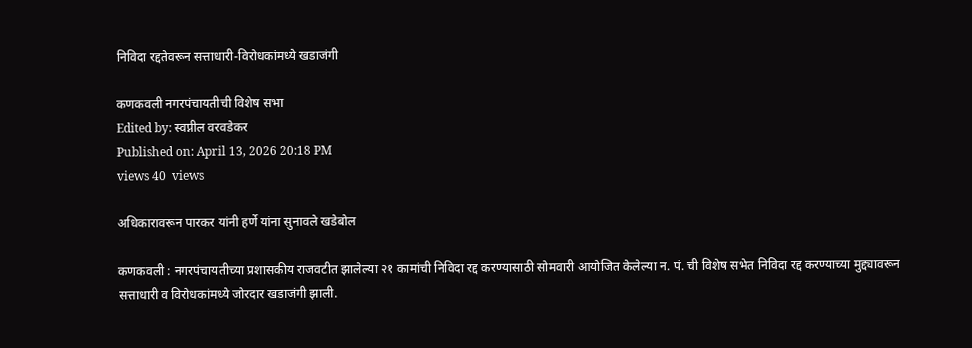निविदा रद्दतेवरून सत्ताधारी-विरोधकांमध्ये खडाजंगी

कणकवली नगरपंचायतीची विशेष सभा
Edited by: स्वप्नील वरवडेकर
Published on: April 13, 2026 20:18 PM
views 40  views

अधिकारावरून पारकर यांनी हर्णे यांना सुनावले खडेबोल

कणकवली : नगरपंचायतीच्या प्रशासकीय राजवटीत झालेल्या २१ कामांची निविदा रद्द करण्यासाठी सोमवारी आयोजित केलेल्या न. पं. ची विशेष सभेत निविदा रद्द करण्याच्या मुद्द्यावरून सत्ताधारी व विरोधकांमध्ये जोरदार खडाजंगी झाली.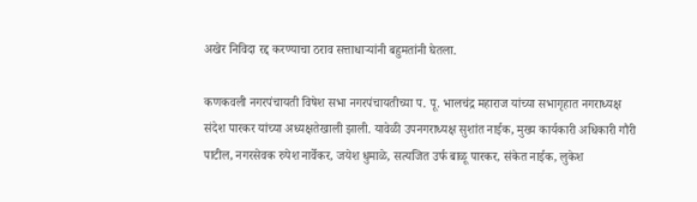अखेर निविदा रद्द करण्याचा ठराव सत्ताधाऱ्यांनी बहुमतांनी घेतला.

कणकवली नगरपंचायती विषेश सभा नगरपंचायतीच्या प. पू. भालचंद्र महाराज यांच्या सभागृहात नगराध्यक्ष संदेश पारकर यांच्या अध्यक्षतेखाली झाली. यावेळी उपनगराध्यक्ष सुशांत नाईक, मुख्य कार्यकारी अधिकारी गौरी पाटील, नगरसेवक रुपेश नार्वेकर, जयेश धुमाळे, सत्यजित उर्फ बाळू पारकर, संकेत नाईक, लुकेश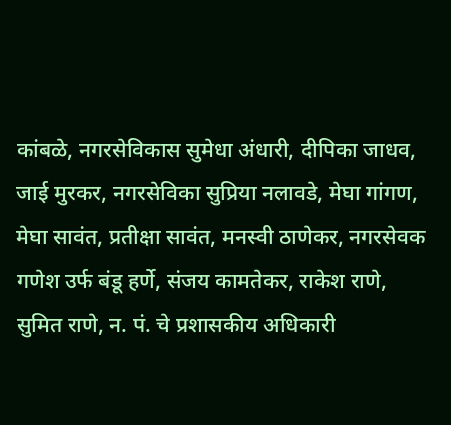कांबळे, नगरसेविकास सुमेधा अंधारी, दीपिका जाधव, जाई मुरकर, नगरसेविका सुप्रिया नलावडे, मेघा गांगण, मेघा सावंत, प्रतीक्षा सावंत, मनस्वी ठाणेकर, नगरसेवक गणेश उर्फ बंडू हर्णे, संजय कामतेकर, राकेश राणे, सुमित राणे, न. पं. चे प्रशासकीय अधिकारी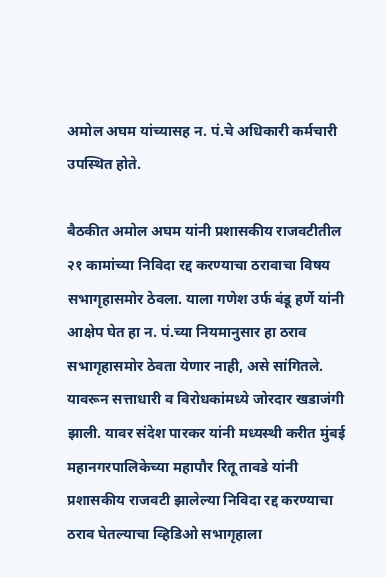अमोल अघम यांच्यासह न. पं.चे अधिकारी कर्मचारी उपस्थित होते.

बैठकीत अमोल अघम यांनी प्रशासकीय राजवटीतील २१ कामांच्या निविदा रद्द करण्याचा ठरावाचा विषय सभागृहासमोर ठेवला. याला गणेश उर्फ बंडू हर्णे यांनी आक्षेप घेत हा न. पं.च्या नियमानुसार हा ठराव सभागृहासमोर ठेवता येणार नाही, असे सांगितले. यावरून सत्ताधारी व विरोधकांमध्ये जोरदार खडाजंगी झाली. यावर संदेश पारकर यांनी मध्यस्थी करीत मुंबई महानगरपालिकेच्या महापौर रितू तावडे यांनी प्रशासकीय राजवटी झालेल्या निविदा रद्द करण्याचा ठराव घेतल्याचा व्हिडिओ सभागृहाला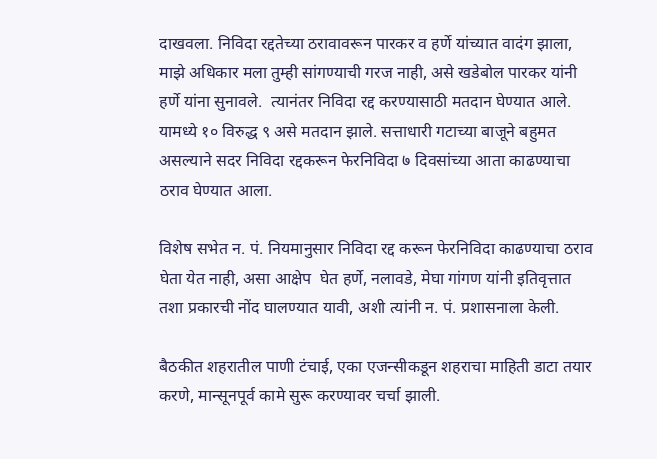दाखवला. निविदा रद्दतेच्या ठरावावरून पारकर व हर्णे यांच्यात वादंग झाला, माझे अधिकार मला तुम्ही सांगण्याची गरज नाही, असे खडेबोल पारकर यांनी हर्णे यांना सुनावले.  त्यानंतर निविदा रद्द करण्यासाठी मतदान घेण्यात आले. यामध्ये १० विरुद्ध ९ असे मतदान झाले. सत्ताधारी गटाच्या बाजूने बहुमत असल्याने सदर निविदा रद्दकरून फेरनिविदा ७ दिवसांच्या आता काढण्याचा ठराव घेण्यात आला.

विशेष सभेत न. पं. नियमानुसार निविदा रद्द करून फेरनिविदा काढण्याचा ठराव घेता येत नाही, असा आक्षेप  घेत हर्णे, नलावडे, मेघा गांगण यांनी इतिवृत्तात तशा प्रकारची नोंद घालण्यात यावी, अशी त्यांनी न. पं. प्रशासनाला केली.

बैठकीत शहरातील पाणी टंचाई, एका एजन्सीकडून शहराचा माहिती डाटा तयार करणे, मान्सूनपूर्व कामे सुरू करण्यावर चर्चा झाली.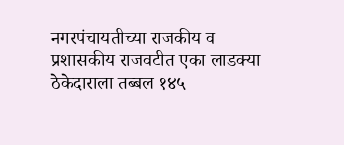नगरपंचायतीच्या राजकीय व प्रशासकीय राजवटीत एका लाडक्या ठेकेदाराला तब्बल १४५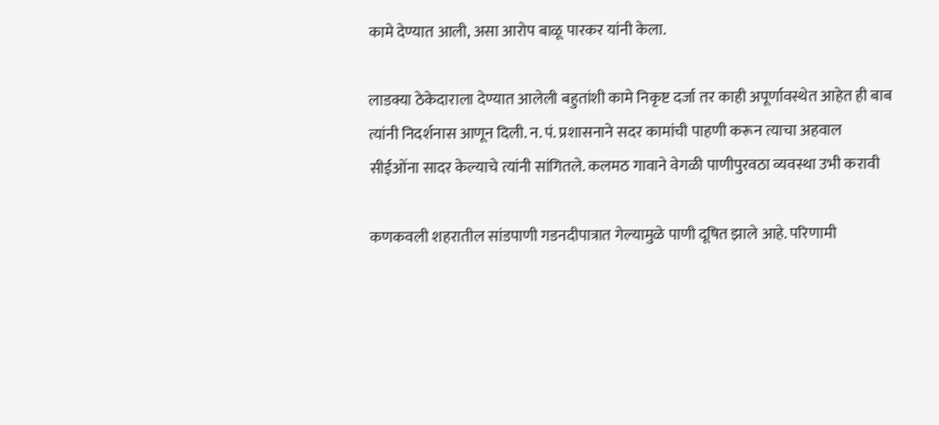कामे देण्यात आली, असा आरोप बाळू पारकर यांनी केला.

लाडक्या ठेकेदाराला देण्यात आलेली बहुतांशी कामे निकृष्ट दर्जा तर काही अपूर्णावस्थेत आहेत ही बाब त्यांनी निदर्शनास आणून दिली. न. पं. प्रशासनाने सदर कामांची पाहणी करून त्याचा अहवाल सीईओंना सादर केल्याचे त्यांनी सांगितले. कलमठ गावाने वेगळी पाणीपुरवठा व्यवस्था उभी करावी

कणकवली शहरातील सांडपाणी गडनदीपात्रात गेल्यामुळे पाणी दूषित झाले आहे. परिणामी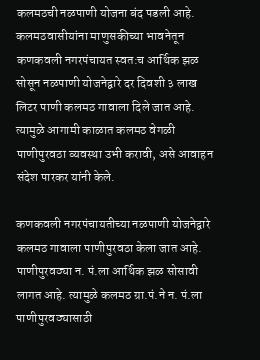कलमठची नळपाणी योजना बंद पडली आहे. कलमठवासीयांना माणुसकीच्या भावनेतून कणकवली नगरपंचायत स्वत:च आर्थिक झळ सोसून नळपाणी योजनेद्वारे दर दिवशी ३ लाख लिटर पाणी कलमठ गावाला दिले जात आहे. त्यामुळे आगामी काळात कलमठ वेगळी पाणीपुरवठा व्यवस्था उभी करावी, असे आवाहन संदेश पारकर यांनी केले.

कणकवली नगरपंचायतीच्या नळपाणी योजनेद्वारे कलमठ गावाला पाणीपुरवठा केला जात आहे. पाणीपुरवठ्या न. पं.ला आर्थिक झळ सोसावी लागत आहे. त्यामुळे कलमठ ग्रा.पं.ने न. पं.ला पाणीपुरवठ्यासाठी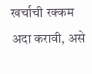खर्चाची रक्कम अदा करावी, असे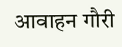आवाहन गौरी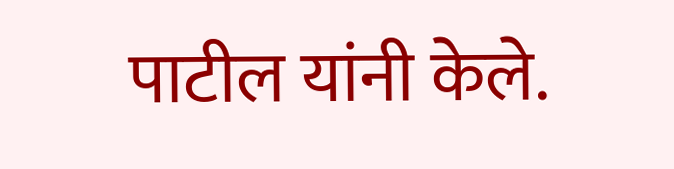पाटील यांनी केले.